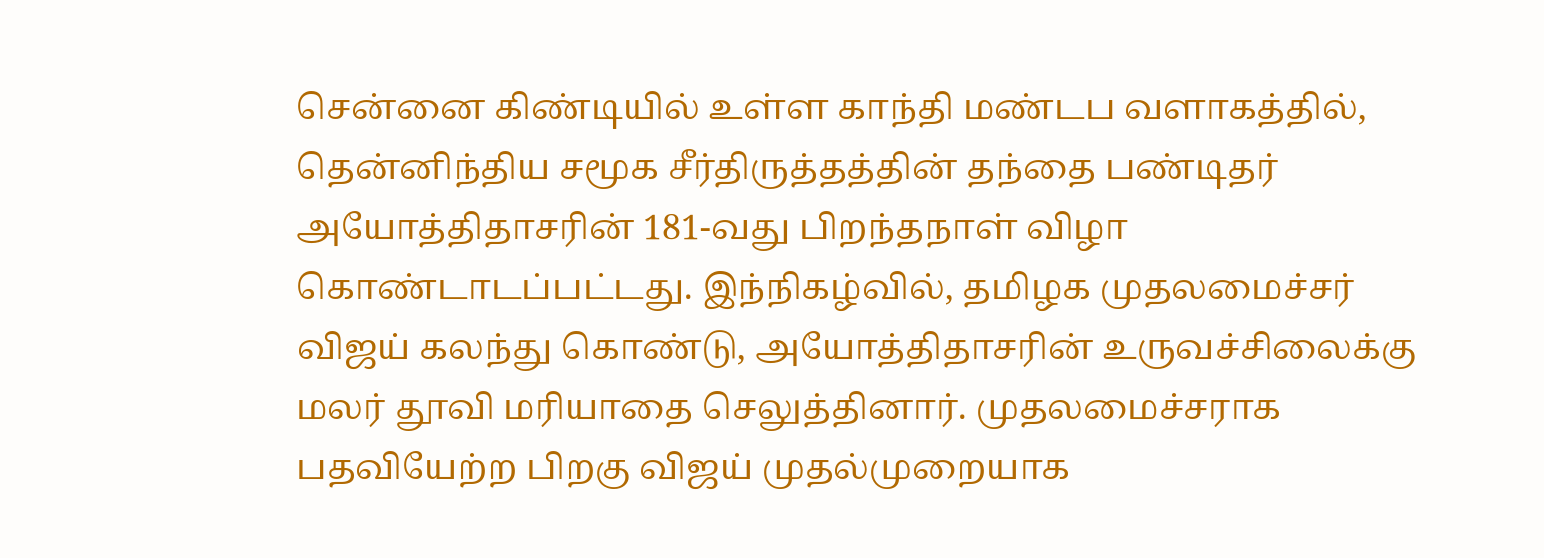சென்னை கிண்டியில் உள்ள காந்தி மண்டப வளாகத்தில், தென்னிந்திய சமூக சீர்திருத்தத்தின் தந்தை பண்டிதர் அயோத்திதாசரின் 181-வது பிறந்தநாள் விழா கொண்டாடப்பட்டது. இந்நிகழ்வில், தமிழக முதலமைச்சர் விஜய் கலந்து கொண்டு, அயோத்திதாசரின் உருவச்சிலைக்கு மலர் தூவி மரியாதை செலுத்தினார். முதலமைச்சராக பதவியேற்ற பிறகு விஜய் முதல்முறையாக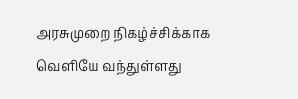அரசுமுறை நிகழ்ச்சிக்காக வெளியே வந்துள்ளது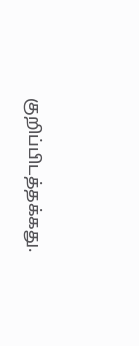குறிப்பிடத்தக்கது.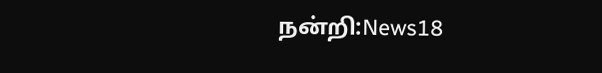நன்றி:News18